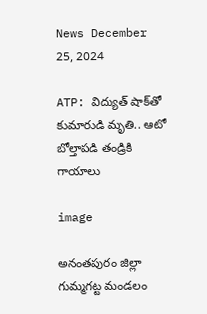News December 25, 2024

ATP: విద్యుత్ షాక్‌తో కుమారుడి మృతి.. ఆటో బోల్తాపడి తండ్రికి గాయాలు

image

అనంతపురం జిల్లా గుమ్మగట్ట మండలం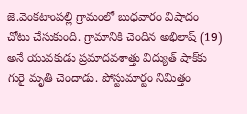జె.వెంకటాంపల్లి గ్రామంలో బుధవారం విషాదం చోటు చేసుకుంది. గ్రామానికి చెందిన అభిలాష్ (19) అనే యువకుడు ప్రమాదవశాత్తు విద్యుత్ షాక్‌కు గురై మృతి చెందాడు. పోస్టుమార్టం నిమిత్తం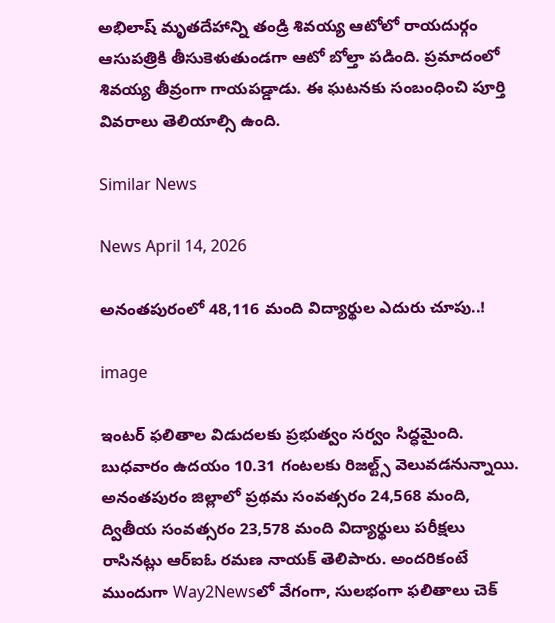అభిలాష్ మృతదేహాన్ని తండ్రి శివయ్య ఆటోలో రాయదుర్గం ఆసుపత్రికి తీసుకెళుతుండగా ఆటో బోల్తా పడింది. ప్రమాదంలో శివయ్య తీవ్రంగా గాయపడ్డాడు. ఈ ఘటనకు సంబంధించి పూర్తి వివరాలు తెలియాల్సి ఉంది.

Similar News

News April 14, 2026

అనంతపురంలో 48,116 మంది విద్యార్థుల ఎదురు చూపు..!

image

ఇంటర్ ఫలితాల విడుదలకు ప్రభుత్వం సర్వం సిద్ధమైంది. బుధవారం ఉదయం 10.31 గంటలకు రిజల్ట్స్ వెలువడనున్నాయి. అనంతపురం జిల్లాలో ప్రథమ సంవత్సరం 24,568 మంది, ద్వితీయ సంవత్సరం 23,578 మంది విద్యార్థులు పరీక్షలు రాసినట్లు ఆర్ఐఓ రమణ నాయక్ తెలిపారు. అందరికంటే ముందుగా Way2Newsలో వేగంగా, సులభంగా ఫలితాలు చెక్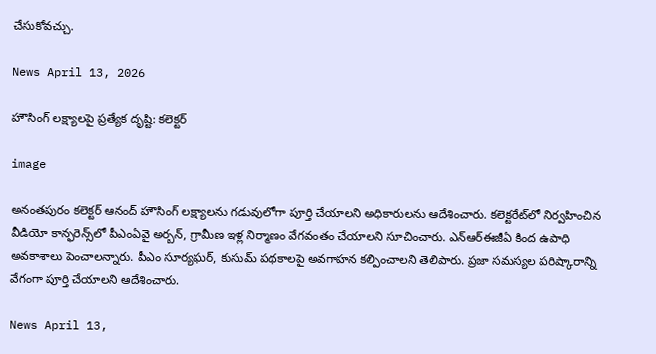చేసుకోవచ్చు.

News April 13, 2026

హౌసింగ్ లక్ష్యాలపై ప్రత్యేక దృష్టి: కలెక్టర్

image

అనంతపురం కలెక్టర్ ఆనంద్ హౌసింగ్ లక్ష్యాలను గడువులోగా పూర్తి చేయాలని అధికారులను ఆదేశించారు. కలెక్టరేట్‌లో నిర్వహించిన వీడియో కాన్ఫరెన్స్‌లో పీఎంఏవై అర్బన్, గ్రామీణ ఇళ్ల నిర్మాణం వేగవంతం చేయాలని సూచించారు. ఎన్ఆర్ఈజీఏ కింద ఉపాధి అవకాశాలు పెంచాలన్నారు. పీఎం సూర్యఘర్, కుసుమ్ పథకాలపై అవగాహన కల్పించాలని తెలిపారు. ప్రజా సమస్యల పరిష్కారాన్ని వేగంగా పూర్తి చేయాలని ఆదేశించారు.

News April 13,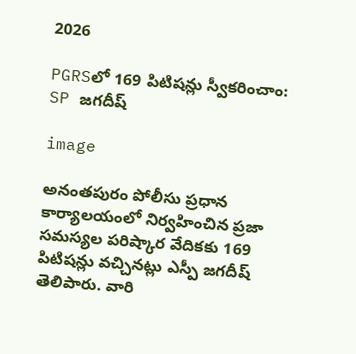2026

PGRSలో 169 పిటిషన్లు స్వీకరించాం: SP జగదీష్

image

అనంతపురం పోలీసు ప్రధాన కార్యాలయంలో నిర్వహించిన ప్రజా సమస్యల పరిష్కార వేదికకు 169 పిటిషన్లు వచ్చినట్లు ఎస్పీ జగదీష్ తెలిపారు. వారి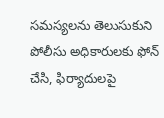సమస్యలను తెలుసుకుని పోలీసు అధికారులకు ఫోన్ చేసి, ఫిర్యాదులపై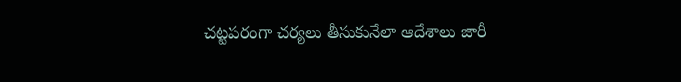చట్టపరంగా చర్యలు తీసుకునేలా ఆదేశాలు జారీ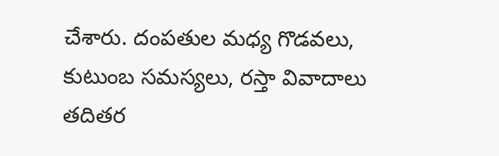చేశారు. దంపతుల మధ్య గొడవలు, కుటుంబ సమస్యలు, రస్తా వివాదాలు తదితర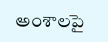అంశాలపై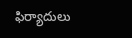ఫిర్యాదులు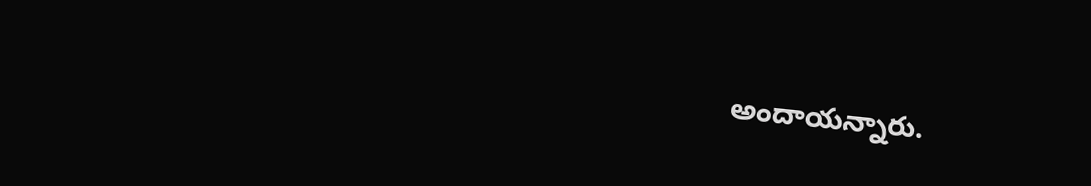అందాయన్నారు.